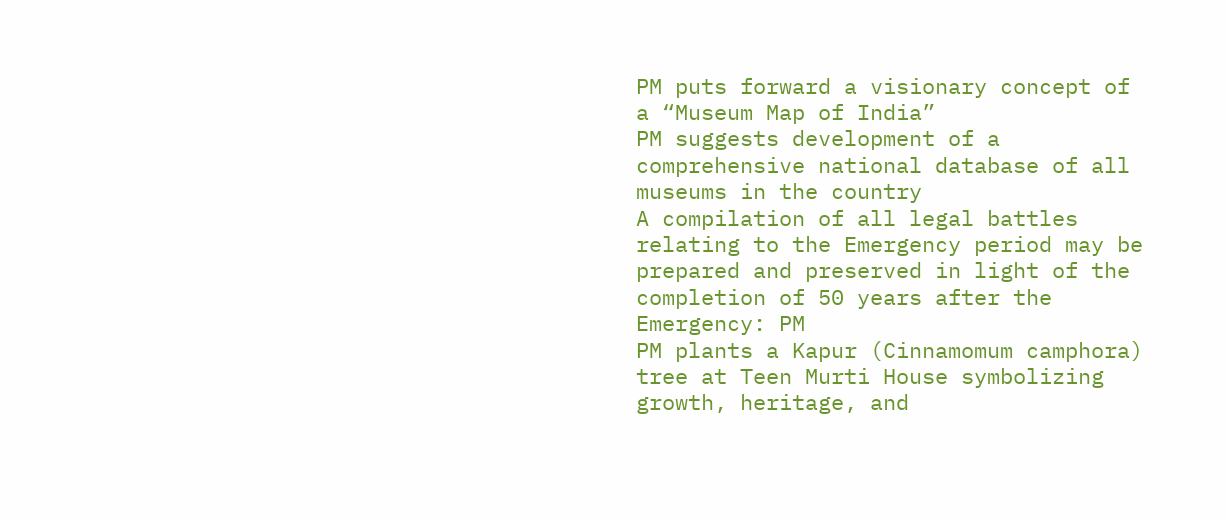PM puts forward a visionary concept of a “Museum Map of India”
PM suggests development of a comprehensive national database of all museums in the country
A compilation of all legal battles relating to the Emergency period may be prepared and preserved in light of the completion of 50 years after the Emergency: PM
PM plants a Kapur (Cinnamomum camphora) tree at Teen Murti House symbolizing growth, heritage, and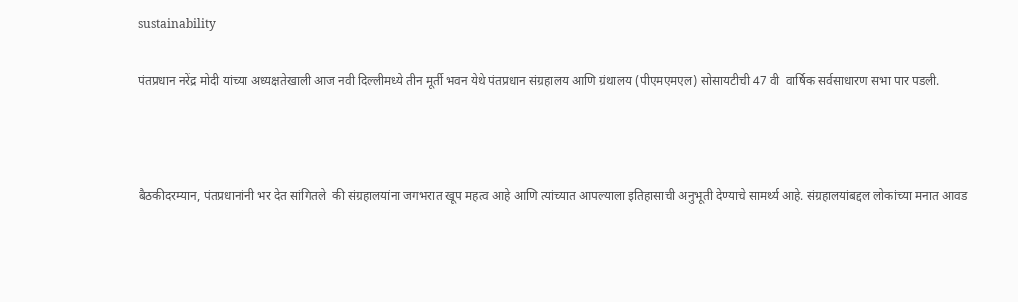sustainability

पंतप्रधान नरेंद्र मोदी यांच्या अध्यक्षतेखाली आज नवी दिल्लीमध्ये तीन मूर्ती भवन येथे पंतप्रधान संग्रहालय आणि ग्रंथालय (पीएमएमएल) सोसायटीची 47 वी  वार्षिक सर्वसाधारण सभा पार पडली.



बैठकीदरम्यान, पंतप्रधानांनी भर देत सांगितले  की संग्रहालयांना जगभरात खूप महत्व आहे आणि त्यांच्यात आपल्याला इतिहासाची अनुभूती देण्याचे सामर्थ्य आहे. संग्रहालयांबद्दल लोकांच्या मनात आवड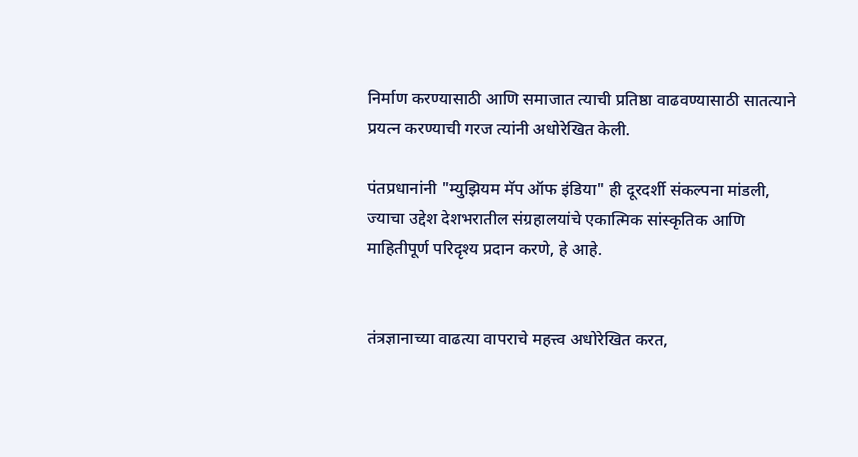निर्माण करण्यासाठी आणि समाजात त्याची प्रतिष्ठा वाढवण्यासाठी सातत्याने प्रयत्न करण्याची गरज त्यांनी अधोरेखित केली.

पंतप्रधानांनी "म्युझियम मॅप ऑफ इंडिया" ही दूरदर्शी संकल्पना मांडली, ज्याचा उद्देश देशभरातील संग्रहालयांचे एकात्मिक सांस्कृतिक आणि माहितीपूर्ण परिदृश्य प्रदान करणे, हे आहे.


तंत्रज्ञानाच्या वाढत्या वापराचे महत्त्व अधोरेखित करत,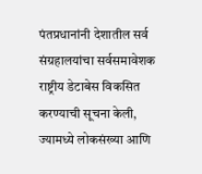पंतप्रधानांनी देशातील सर्व संग्रहालयांचा सर्वसमावेशक राष्ट्रीय डेटाबेस विकसित करण्याची सूचना केली, ज्यामध्ये लोकसंख्या आणि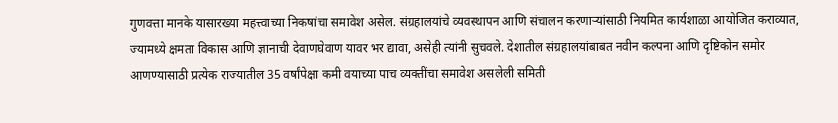गुणवत्ता मानके यासारख्या महत्त्वाच्या निकषांचा समावेश असेल. संग्रहालयांचे व्यवस्थापन आणि संचालन करणाऱ्यांसाठी नियमित कार्यशाळा आयोजित कराव्यात, ज्यामध्ये क्षमता विकास आणि ज्ञानाची देवाणघेवाण यावर भर द्यावा, असेही त्यांनी सुचवले. देशातील संग्रहालयांबाबत नवीन कल्पना आणि दृष्टिकोन समोर आणण्यासाठी प्रत्येक राज्यातील 35 वर्षांपेक्षा कमी वयाच्या पाच व्यक्तींचा समावेश असलेली समिती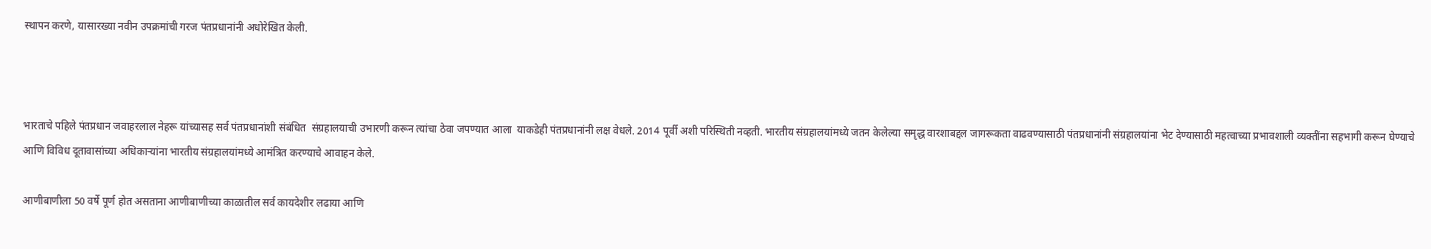स्थापन करणे, यासारख्या नवीन उपक्रमांची गरज पंतप्रधानांनी अधोरेखित केली.



भारताचे पहिले पंतप्रधान जवाहरलाल नेहरू यांच्यासह सर्व पंतप्रधानांशी संबंधित  संग्रहालयाची उभारणी करून त्यांचा ठेवा जपण्यात आला  याकडेही पंतप्रधानांनी लक्ष वेधले. 2014 पूर्वी अशी परिस्थिती नव्हती. भारतीय संग्रहालयांमध्ये जतन केलेल्या समृद्ध वारशाबद्दल जागरूकता वाढवण्यासाठी पंतप्रधानांनी संग्रहालयांना भेट देण्यासाठी महत्वाच्या प्रभावशाली व्यक्तींना सहभागी करून घेण्याचे आणि विविध दूतावासांच्या अधिकाऱ्यांना भारतीय संग्रहालयांमध्ये आमंत्रित करण्याचे आवाहन केले.

आणीबाणीला 50 वर्षे पूर्ण होत असताना आणीबाणीच्या काळातील सर्व कायदेशीर लढाया आणि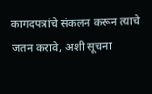कागदपत्रांचे संकलन करून त्याचे जतन करावे, अशी सूचना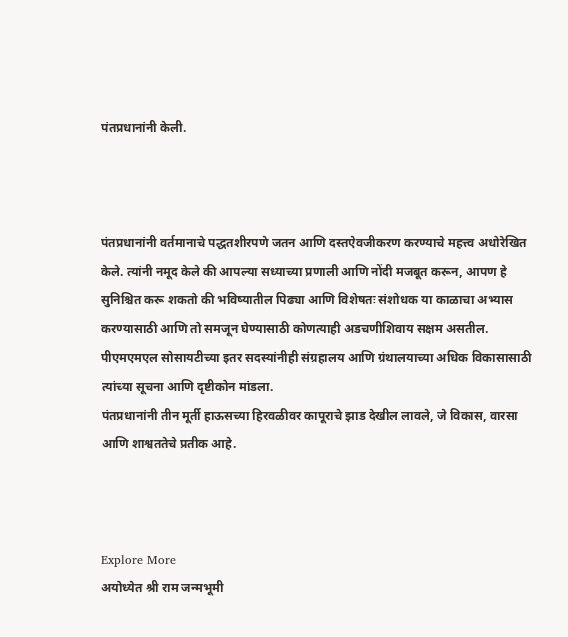पंतप्रधानांनी केली.



पंतप्रधानांनी वर्तमानाचे पद्धतशीरपणे जतन आणि दस्तऐवजीकरण करण्याचे महत्त्व अधोरेखित केले. त्यांनी नमूद केले की आपल्या सध्याच्या प्रणाली आणि नोंदी मजबूत करून, आपण हे सुनिश्चित करू शकतो की भविष्यातील पिढ्या आणि विशेषतः संशोधक या काळाचा अभ्यास करण्यासाठी आणि तो समजून घेण्यासाठी कोणत्याही अडचणीशिवाय सक्षम असतील.
पीएमएमएल सोसायटीच्या इतर सदस्यांनीही संग्रहालय आणि ग्रंथालयाच्या अधिक विकासासाठी त्यांच्या सूचना आणि दृष्टीकोन मांडला.
पंतप्रधानांनी तीन मूर्ती हाऊसच्या हिरवळीवर कापूराचे झाड देखील लावले, जे विकास, वारसा आणि शाश्वततेचे प्रतीक आहे.



Explore More
अयोध्येत श्री राम जन्मभूमी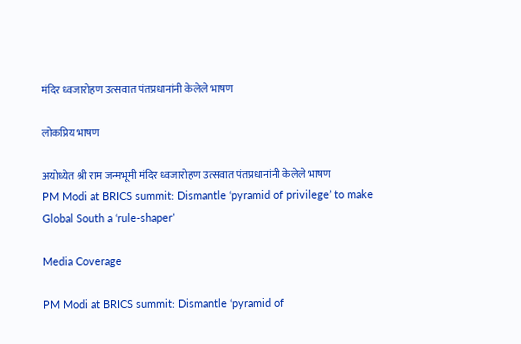मंदिर ध्वजारोहण उत्सवात पंतप्रधानांनी केलेले भाषण

लोकप्रिय भाषण

अयोध्येत श्री राम जन्मभूमी मंदिर ध्वजारोहण उत्सवात पंतप्रधानांनी केलेले भाषण
PM Modi at BRICS summit: Dismantle ‘pyramid of privilege’ to make Global South a ‘rule-shaper’

Media Coverage

PM Modi at BRICS summit: Dismantle ‘pyramid of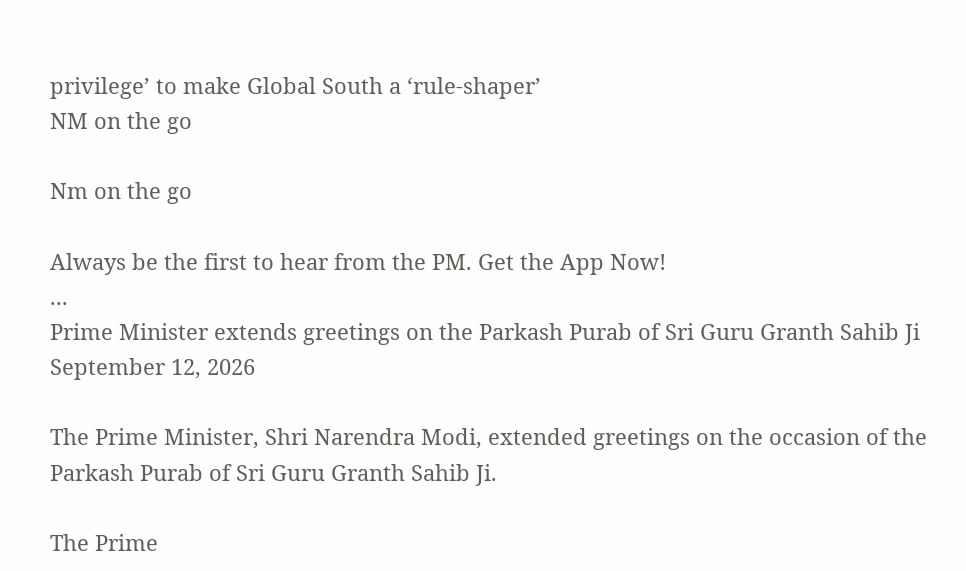privilege’ to make Global South a ‘rule-shaper’
NM on the go

Nm on the go

Always be the first to hear from the PM. Get the App Now!
...
Prime Minister extends greetings on the Parkash Purab of Sri Guru Granth Sahib Ji
September 12, 2026

The Prime Minister, Shri Narendra Modi, extended greetings on the occasion of the Parkash Purab of Sri Guru Granth Sahib Ji.

The Prime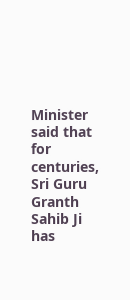Minister said that for centuries, Sri Guru Granth Sahib Ji has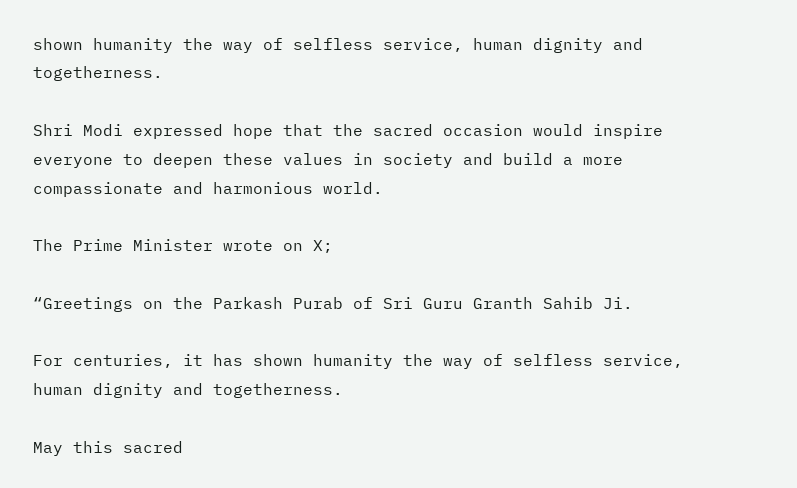shown humanity the way of selfless service, human dignity and togetherness.

Shri Modi expressed hope that the sacred occasion would inspire everyone to deepen these values in society and build a more compassionate and harmonious world.

The Prime Minister wrote on X;

“Greetings on the Parkash Purab of Sri Guru Granth Sahib Ji.

For centuries, it has shown humanity the way of selfless service, human dignity and togetherness.

May this sacred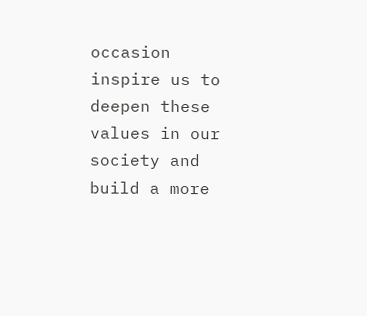occasion inspire us to deepen these values in our society and build a more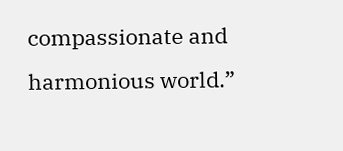compassionate and harmonious world.”